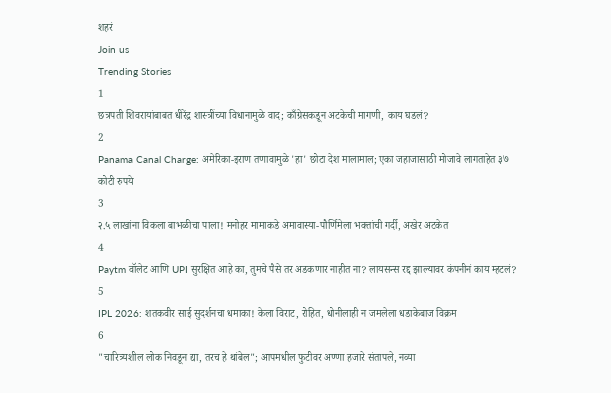शहरं
Join us
Trending Stories
1
छत्रपती शिवरायांबाबत धीरेंद्र शास्त्रींच्या विधानामुळे वाद; काँग्रेसकडून अटकेची मागणी, काय घडलं?
2
Panama Canal Charge: अमेरिका-इराण तणावामुळे 'हा' छोटा देश मालामाल; एका जहाजासाठी मोजावे लागताहेत ३७ कोटी रुपये
3
२.५ लाखांना विकला बाभळीचा पाला! मनोहर मामाकडे अमावास्या-पौर्णिमेला भक्तांची गर्दी, अखेर अटकेत
4
Paytm वॉलेट आणि UPI सुरक्षित आहे का, तुमचे पैसे तर अडकणार नाहीत ना? लायसन्स रद्द झाल्यावर कंपनीनं काय म्हटलं?
5
IPL 2026: शतकवीर साई सुदर्शनचा धमाका! केला विराट, रोहित, धोनीलाही न जमलेला धडाकेबाज विक्रम
6
"चारित्र्यशील लोक निवडून द्या, तरच हे थांबेल"; आपमधील फुटीवर अण्णा हजारे संतापले, नव्या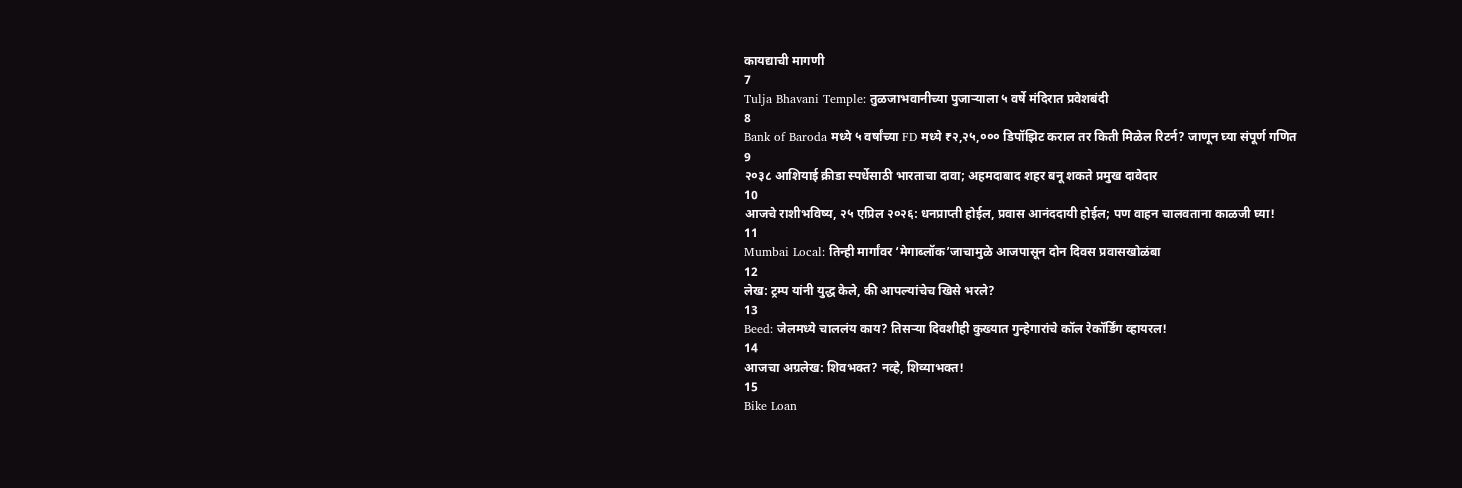कायद्याची मागणी
7
Tulja Bhavani Temple: तुळजाभवानीच्या पुजाऱ्याला ५ वर्षे मंदिरात प्रवेशबंदी
8
Bank of Baroda मध्ये ५ वर्षांच्या FD मध्ये ₹२,२५,००० डिपॉझिट कराल तर किती मिळेल रिटर्न? जाणून घ्या संपूर्ण गणित
9
२०३८ आशियाई क्रीडा स्पर्धेसाठी भारताचा दावा; अहमदाबाद शहर बनू शकते प्रमुख दावेदार
10
आजचे राशीभविष्य, २५ एप्रिल २०२६: धनप्राप्ती होईल, प्रवास आनंददायी होईल; पण वाहन चालवताना काळजी घ्या!
11
Mumbai Local: तिन्ही मार्गांवर ‘मेगाब्लॉक’जाचामुळे आजपासून दोन दिवस प्रवासखोळंबा
12
लेख: ट्रम्प यांनी युद्ध केले, की आपल्यांचेच खिसे भरले?
13
Beed: जेलमध्ये चाललंय काय? तिसऱ्या दिवशीही कुख्यात गुन्हेगारांचे कॉल रेकॉर्डिंग व्हायरल!
14
आजचा अग्रलेख: शिवभक्त? नव्हे, शिव्याभक्त!
15
Bike Loan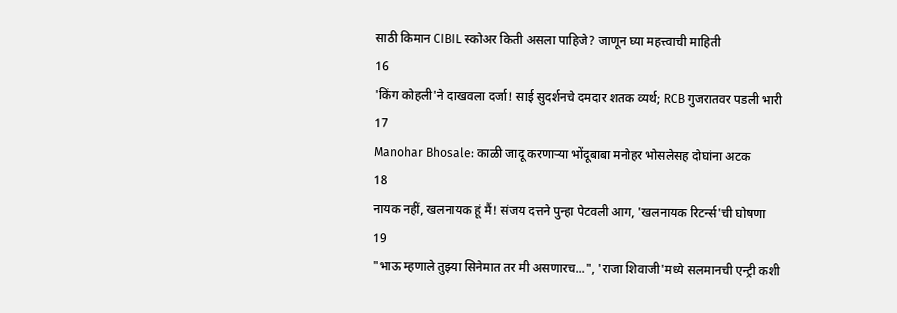साठी किमान CIBIL स्कोअर किती असला पाहिजे? जाणून घ्या महत्त्वाची माहिती
16
'किंग कोहली'ने दाखवला दर्जा! साई सुदर्शनचे दमदार शतक व्यर्थ; RCB गुजरातवर पडली भारी
17
Manohar Bhosale: काळी जादू करणाऱ्या भोंदूबाबा मनोहर भोसलेसह दोघांना अटक
18
नायक नहीं, खलनायक हूं मैं! संजय दत्तने पुन्हा पेटवली आग, 'खलनायक रिटर्न्स'ची घोषणा
19
"भाऊ म्हणाले तुझ्या सिनेमात तर मी असणारच...", 'राजा शिवाजी'मध्ये सलमानची एन्ट्री कशी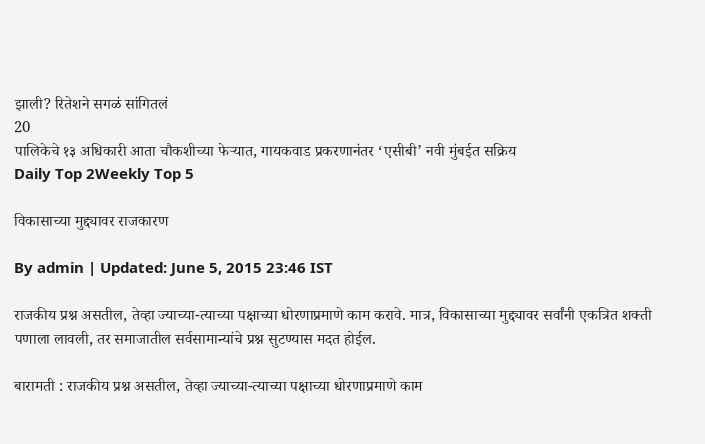झाली? रितेशने सगळं सांगितलं
20
पालिकेचे १३ अधिकारी आता चौकशीच्या फेऱ्यात, गायकवाड प्रकरणानंतर ‘एसीबी’ नवी मुंबईत सक्रिय
Daily Top 2Weekly Top 5

विकासाच्या मुद्द्यावर राजकारण

By admin | Updated: June 5, 2015 23:46 IST

राजकीय प्रश्न असतील, तेव्हा ज्याच्या-त्याच्या पक्षाच्या धोरणाप्रमाणे काम करावे. मात्र, विकासाच्या मुद्द्यावर सर्वांनी एकत्रित शक्ती पणाला लावली, तर समाजातील सर्वसामान्यांचे प्रश्न सुटण्यास मदत होईल.

बारामती : राजकीय प्रश्न असतील, तेव्हा ज्याच्या-त्याच्या पक्षाच्या धोरणाप्रमाणे काम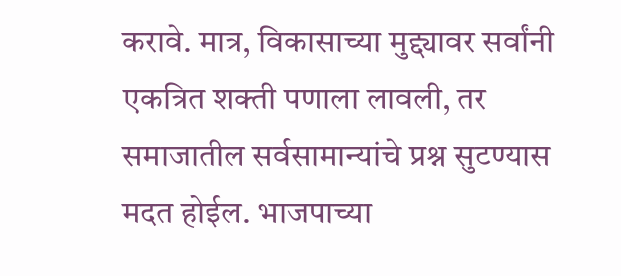करावे. मात्र, विकासाच्या मुद्द्यावर सर्वांनी एकत्रित शक्ती पणाला लावली, तर समाजातील सर्वसामान्यांचे प्रश्न सुटण्यास मदत होईल. भाजपाच्या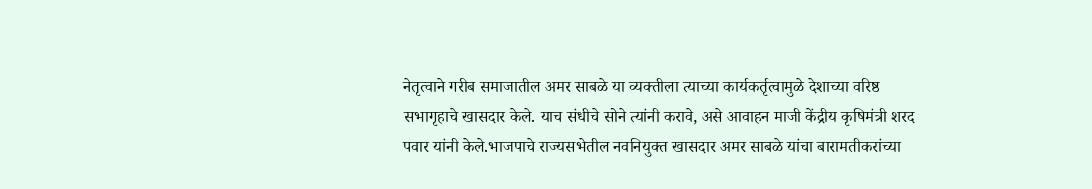नेतृत्वाने गरीब समाजातील अमर साबळे या व्यक्तीला त्याच्या कार्यकर्तृत्वामुळे देशाच्या वरिष्ठ सभागृहाचे खासदार केले. याच संधीचे सोने त्यांनी करावे, असे आवाहन माजी केंद्रीय कृषिमंत्री शरद पवार यांनी केले.भाजपाचे राज्यसभेतील नवनियुक्त खासदार अमर साबळे यांचा बारामतीकरांच्या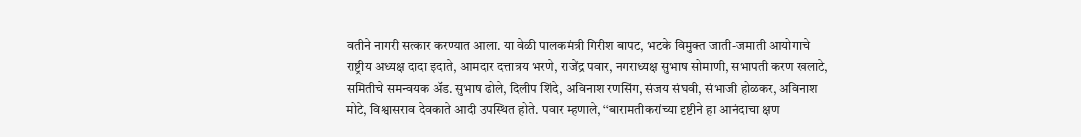वतीने नागरी सत्कार करण्यात आला. या वेळी पालकमंत्री गिरीश बापट, भटके विमुक्त जाती-जमाती आयोगाचे राष्ट्रीय अध्यक्ष दादा इदाते, आमदार दत्तात्रय भरणे, राजेंद्र पवार, नगराध्यक्ष सुभाष सोमाणी, सभापती करण खलाटे, समितीचे समन्वयक अ‍ॅड. सुभाष ढोले, दिलीप शिंदे, अविनाश रणसिंग, संजय संघवी, संभाजी होळकर, अविनाश मोटे, विश्वासराव देवकाते आदी उपस्थित होते. पवार म्हणाले, ‘‘बारामतीकरांच्या दृष्टीने हा आनंदाचा क्षण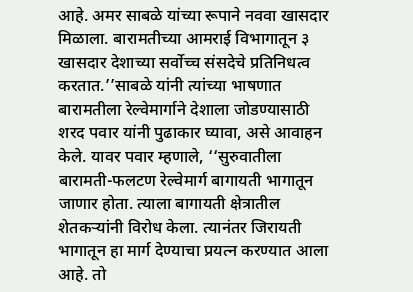आहे. अमर साबळे यांच्या रूपाने नववा खासदार मिळाला. बारामतीच्या आमराई विभागातून ३ खासदार देशाच्या सर्वोच्च संसदेचे प्रतिनिधत्व करतात.’’साबळे यांनी त्यांच्या भाषणात बारामतीला रेल्वेमार्गाने देशाला जोडण्यासाठी शरद पवार यांनी पुढाकार घ्यावा, असे आवाहन केले. यावर पवार म्हणाले, ‘‘सुरुवातीला बारामती-फलटण रेल्वेमार्ग बागायती भागातून जाणार होता. त्याला बागायती क्षेत्रातील शेतकऱ्यांनी विरोध केला. त्यानंतर जिरायती भागातून हा मार्ग देण्याचा प्रयत्न करण्यात आला आहे. तो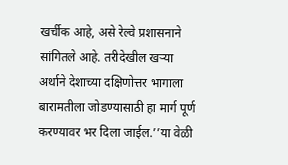खर्चीक आहे, असे रेल्वे प्रशासनाने सांगितले आहे. तरीदेखील खऱ्या अर्थाने देशाच्या दक्षिणोत्तर भागाला बारामतीला जोडण्यासाठी हा मार्ग पूर्ण करण्यावर भर दिला जाईल.’’या वेळी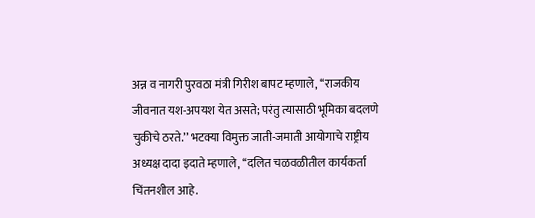अन्न व नागरी पुरवठा मंत्री गिरीश बापट म्हणाले, ‘‘राजकीय जीवनात यश-अपयश येत असते; परंतु त्यासाठी भूमिका बदलणे चुकीचे ठरते.’’ भटक्या विमुक्त जाती-जमाती आयोगाचे राष्ट्रीय अध्यक्ष दादा इदाते म्हणाले, ‘‘दलित चळवळीतील कार्यकर्ता चिंतनशील आहे.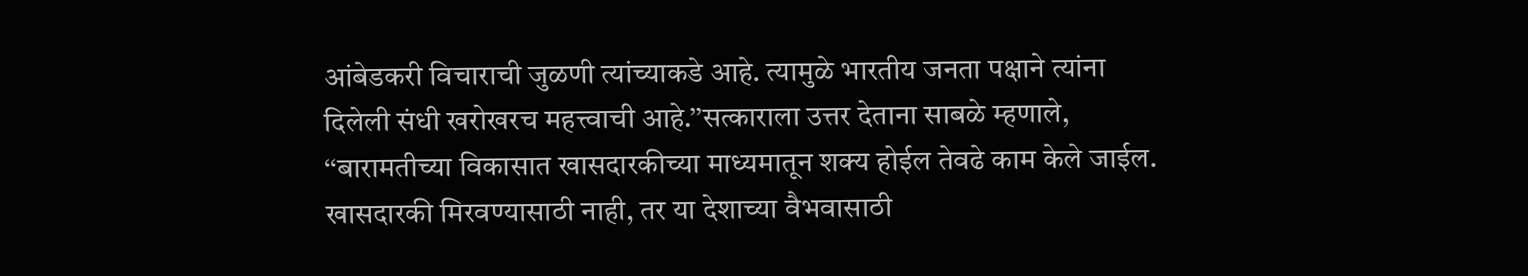आंबेडकरी विचाराची जुळणी त्यांच्याकडे आहे. त्यामुळे भारतीय जनता पक्षाने त्यांना दिलेली संधी खरोखरच महत्त्वाची आहे.’’सत्काराला उत्तर देताना साबळे म्हणाले, ‘‘बारामतीच्या विकासात खासदारकीच्या माध्यमातून शक्य होईल तेवढे काम केले जाईल. खासदारकी मिरवण्यासाठी नाही, तर या देशाच्या वैभवासाठी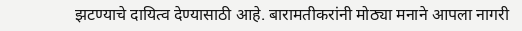झटण्याचे दायित्व देण्यासाठी आहे. बारामतीकरांनी मोठ्या मनाने आपला नागरी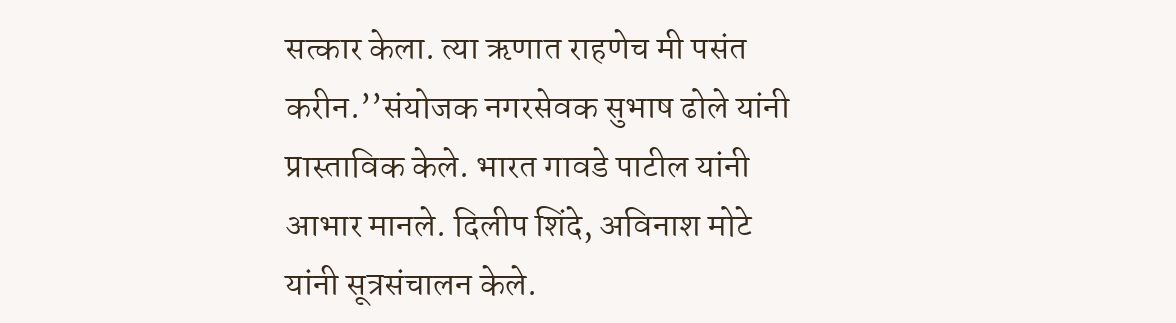सत्कार केला. त्या ऋणात राहणेच मी पसंत करीन.’’संयोजक नगरसेवक सुभाष ढोले यांनी प्रास्ताविक केले. भारत गावडे पाटील यांनी आभार मानले. दिलीप शिंदे, अविनाश मोटे यांनी सूत्रसंचालन केले.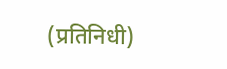(प्रतिनिधी)